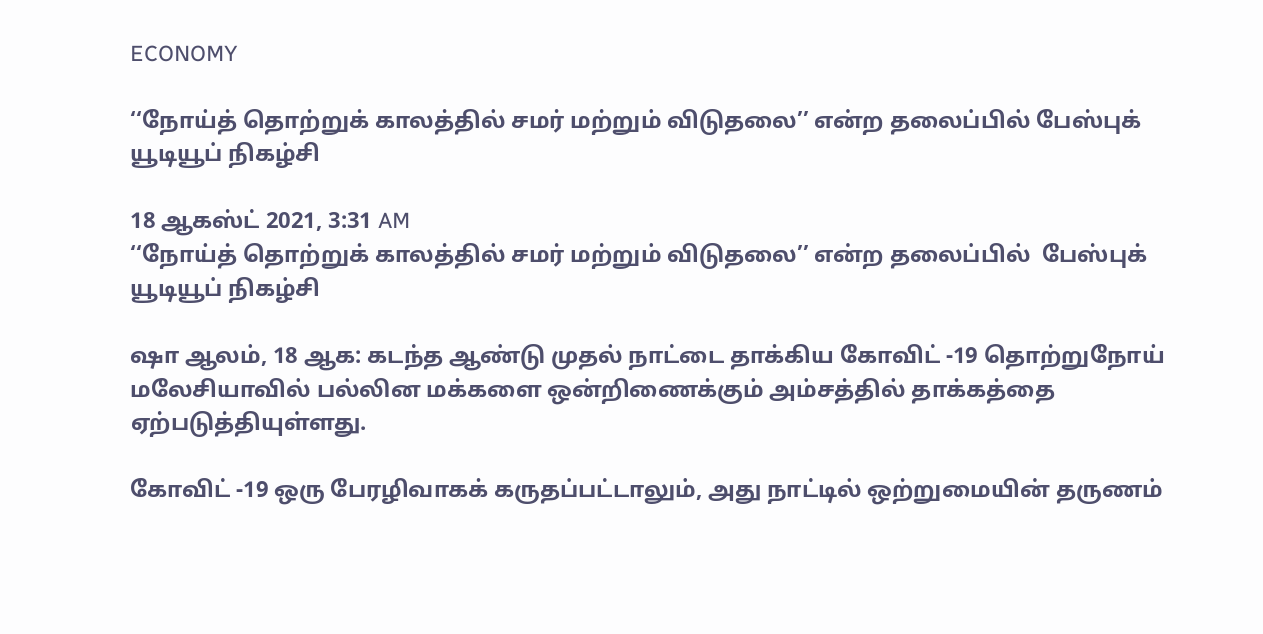ECONOMY

‘‘நோய்த் தொற்றுக் காலத்தில் சமர் மற்றும் விடுதலை’’ என்ற தலைப்பில் பேஸ்புக் யூடியூப் நிகழ்சி

18 ஆகஸ்ட் 2021, 3:31 AM
‘‘நோய்த் தொற்றுக் காலத்தில் சமர் மற்றும் விடுதலை’’ என்ற தலைப்பில்  பேஸ்புக் யூடியூப் நிகழ்சி

ஷா ஆலம், 18 ஆக: கடந்த ஆண்டு முதல் நாட்டை தாக்கிய கோவிட் -19 தொற்றுநோய் மலேசியாவில் பல்லின மக்களை ஒன்றிணைக்கும் அம்சத்தில் தாக்கத்தை ஏற்படுத்தியுள்ளது.

கோவிட் -19 ஒரு பேரழிவாகக் கருதப்பட்டாலும், அது நாட்டில் ஒற்றுமையின் தருணம்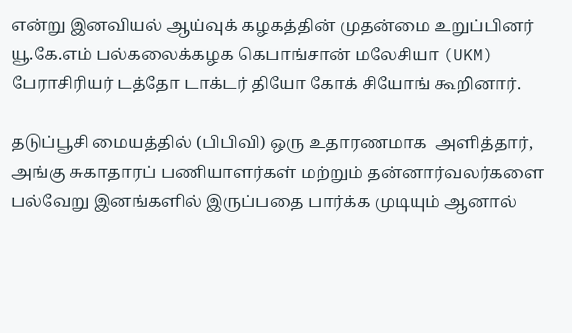என்று இனவியல் ஆய்வுக் கழகத்தின் முதன்மை உறுப்பினர்   யூ.கே.எம் பல்கலைக்கழக கெபாங்சான் மலேசியா (UKM)  பேராசிரியர் டத்தோ டாக்டர் தியோ கோக் சியோங் கூறினார்.

தடுப்பூசி மையத்தில் (பிபிவி) ஒரு உதாரணமாக  அளித்தார்,  அங்கு சுகாதாரப் பணியாளர்கள் மற்றும் தன்னார்வலர்களை பல்வேறு இனங்களில் இருப்பதை பார்க்க முடியும் ஆனால்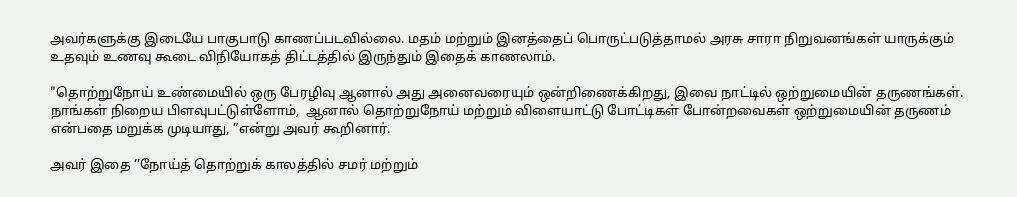அவர்களுக்கு இடையே பாகுபாடு காணப்படவில்லை. மதம் மற்றும் இனத்தைப் பொருட்படுத்தாமல் அரசு சாரா நிறுவனங்கள் யாருக்கும் உதவும் உணவு கூடை விநியோகத் திட்டத்தில் இருந்தும் இதைக் காணலாம்.

"தொற்றுநோய் உண்மையில் ஒரு பேரழிவு ஆனால் அது அனைவரையும் ஒன்றிணைக்கிறது, இவை நாட்டில் ஒற்றுமையின் தருணங்கள். நாங்கள் நிறைய பிளவுபட்டுள்ளோம்,  ஆனால் தொற்றுநோய் மற்றும் விளையாட்டு போட்டிகள் போன்றவைகள் ஒற்றுமையின் தருணம் என்பதை மறுக்க முடியாது, ”என்று அவர் கூறினார்.

அவர் இதை ‘‘நோய்த் தொற்றுக் காலத்தில் சமர் மற்றும்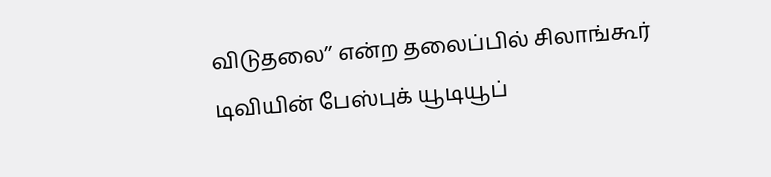விடுதலை’’ என்ற தலைப்பில் சிலாங்கூர் டிவியின் பேஸ்புக் யூடியூப்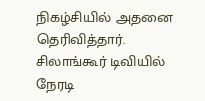நிகழ்சியில் அதனை தெரிவித்தார். சிலாங்கூர் டிவியில் நேரடி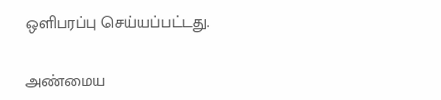ஒளிபரப்பு செய்யப்பட்டது.

அண்மைய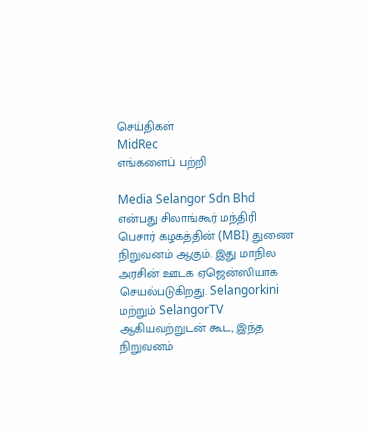செய்திகள்
MidRec
எங்களைப் பற்றி

Media Selangor Sdn Bhd என்பது சிலாங்கூர் மந்திரி பெசார் கழகத்தின் (MBI) துணை நிறுவனம் ஆகும். இது மாநில அரசின் ஊடக ஏஜென்ஸியாக செயல்படுகிறது. Selangorkini மற்றும் SelangorTV ஆகியவற்றுடன் கூட, இந்த நிறுவனம்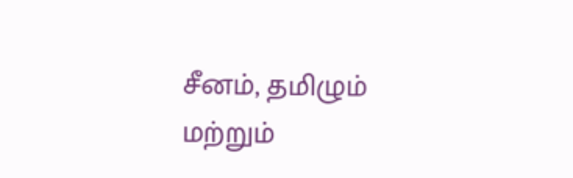சீனம், தமிழும் மற்றும்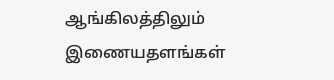ஆங்கிலத்திலும் இணையதளங்கள்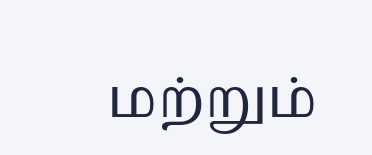மற்றும்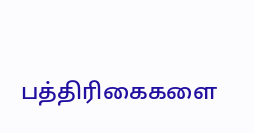பத்திரிகைகளை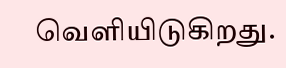வெளியிடுகிறது.